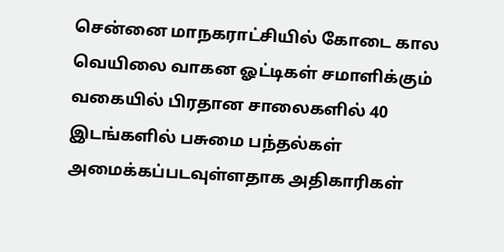சென்னை மாநகராட்சியில் கோடை கால வெயிலை வாகன ஓட்டிகள் சமாளிக்கும் வகையில் பிரதான சாலைகளில் 40 இடங்களில் பசுமை பந்தல்கள் அமைக்கப்படவுள்ளதாக அதிகாரிகள்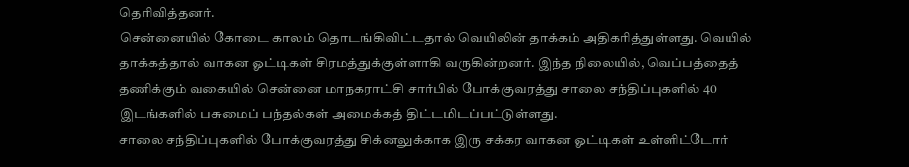தெரிவித்தனர்.
சென்னையில் கோடை காலம் தொடங்கிவிட்டதால் வெயிலின் தாக்கம் அதிகரித்துள்ளது. வெயில் தாக்கத்தால் வாகன ஓட்டிகள் சிரமத்துக்குள்ளாகி வருகின்றனர். இந்த நிலையில், வெப்பத்தைத் தணிக்கும் வகையில் சென்னை மாநகராட்சி சார்பில் போக்குவரத்து சாலை சந்திப்புகளில் 40 இடங்களில் பசுமைப் பந்தல்கள் அமைக்கத் திட்டமிடப்பட்டுள்ளது.
சாலை சந்திப்புகளில் போக்குவரத்து சிக்னலுக்காக இரு சக்கர வாகன ஓட்டிகள் உள்ளிட்டோர்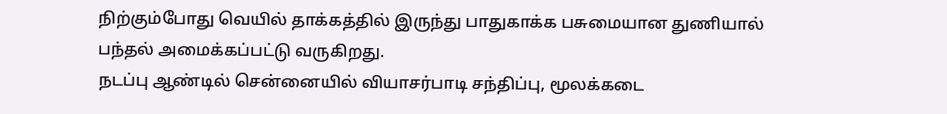நிற்கும்போது வெயில் தாக்கத்தில் இருந்து பாதுகாக்க பசுமையான துணியால் பந்தல் அமைக்கப்பட்டு வருகிறது.
நடப்பு ஆண்டில் சென்னையில் வியாசர்பாடி சந்திப்பு, மூலக்கடை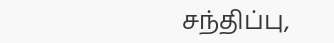சந்திப்பு,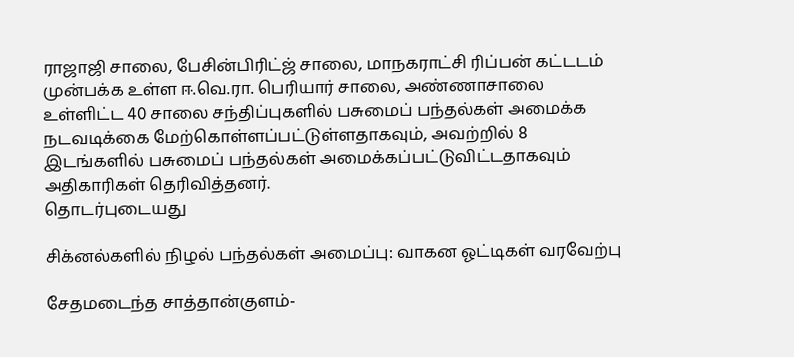ராஜாஜி சாலை, பேசின்பிரிட்ஜ் சாலை, மாநகராட்சி ரிப்பன் கட்டடம் முன்பக்க உள்ள ஈ.வெ.ரா. பெரியார் சாலை, அண்ணாசாலை உள்ளிட்ட 40 சாலை சந்திப்புகளில் பசுமைப் பந்தல்கள் அமைக்க நடவடிக்கை மேற்கொள்ளப்பட்டுள்ளதாகவும், அவற்றில் 8 இடங்களில் பசுமைப் பந்தல்கள் அமைக்கப்பட்டுவிட்டதாகவும் அதிகாரிகள் தெரிவித்தனர்.
தொடர்புடையது

சிக்னல்களில் நிழல் பந்தல்கள் அமைப்பு: வாகன ஓட்டிகள் வரவேற்பு

சேதமடைந்த சாத்தான்குளம்-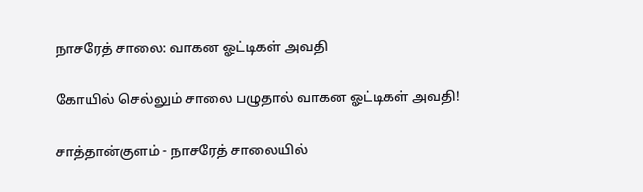நாசரேத் சாலை: வாகன ஓட்டிகள் அவதி

கோயில் செல்லும் சாலை பழுதால் வாகன ஓட்டிகள் அவதி!

சாத்தான்குளம் - நாசரேத் சாலையில்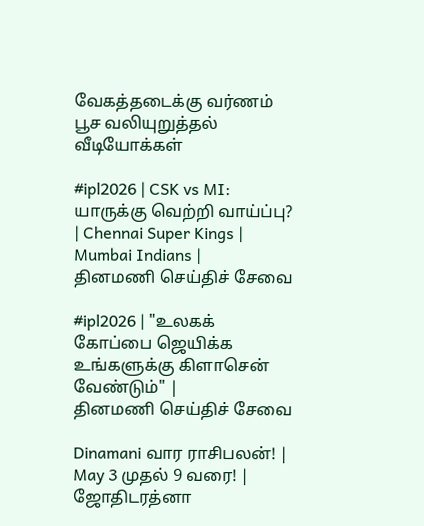வேகத்தடைக்கு வர்ணம் பூச வலியுறுத்தல்
வீடியோக்கள்

#ipl2026 | CSK vs MI: யாருக்கு வெற்றி வாய்ப்பு? | Chennai Super Kings | Mumbai Indians |
தினமணி செய்திச் சேவை

#ipl2026 | "உலகக் கோப்பை ஜெயிக்க உங்களுக்கு கிளாசென் வேண்டும்" |
தினமணி செய்திச் சேவை

Dinamani வார ராசிபலன்! | May 3 முதல் 9 வரை! | ஜோதிடரத்னா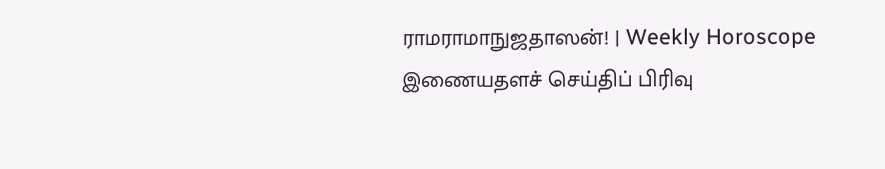ராமராமாநுஜதாஸன்! | Weekly Horoscope
இணையதளச் செய்திப் பிரிவு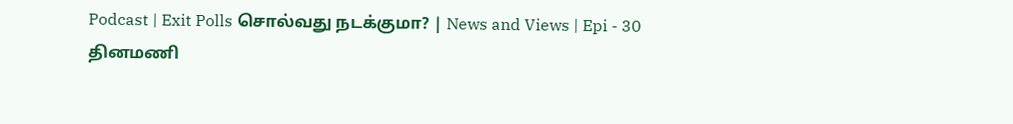Podcast | Exit Polls சொல்வது நடக்குமா? | News and Views | Epi - 30
தினமணி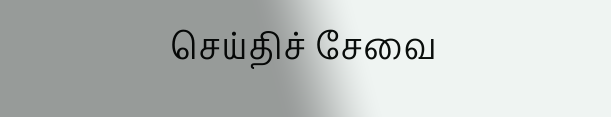செய்திச் சேவை